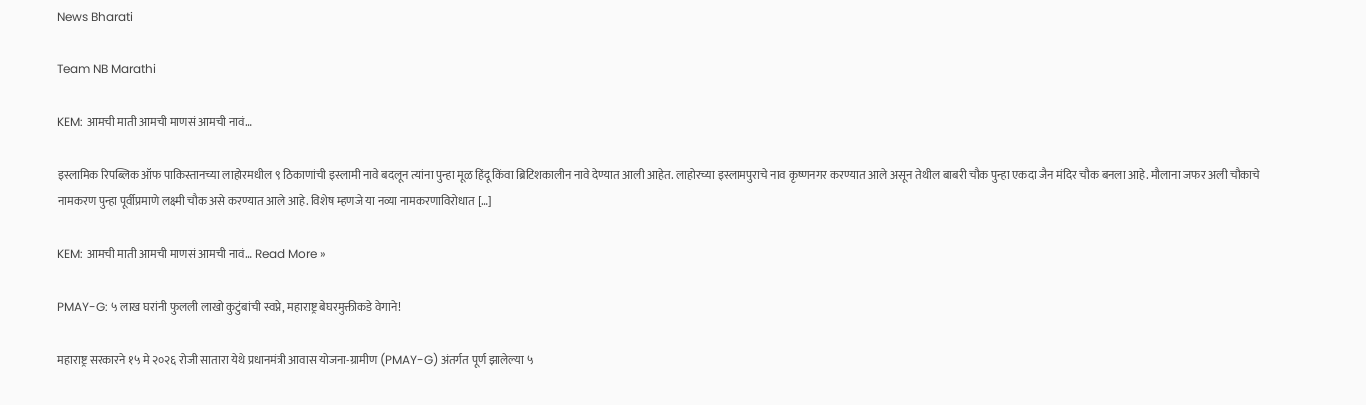News Bharati

Team NB Marathi

KEM: आमची माती आमची माणसं आमची नावं…

इस्लामिक रिपब्लिक ऑफ पाकिस्तानच्या लाहोरमधील ९ ठिकाणांची इस्लामी नावे बदलून त्यांना पुन्हा मूळ हिंदू किंवा ब्रिटिशकालीन नावे देण्यात आली आहेत. लाहोरच्या इस्लामपुराचे नाव कृष्णनगर करण्यात आले असून तेथील बाबरी चौक पुन्हा एकदा जैन मंदिर चौक बनला आहे. मौलाना जफर अली चौकाचे नामकरण पुन्हा पूर्वीप्रमाणे लक्ष्मी चौक असे करण्यात आले आहे. विशेष म्हणजे या नव्या नामकरणाविरोधात […]

KEM: आमची माती आमची माणसं आमची नावं… Read More »

PMAY-G: ५ लाख घरांनी फुलली लाखो कुटुंबांची स्वप्ने, महाराष्ट्र बेघरमुक्तीकडे वेगाने!

महाराष्ट्र सरकारने १५ मे २०२६ रोजी सातारा येथे प्रधानमंत्री आवास योजना-ग्रामीण (PMAY-G) अंतर्गत पूर्ण झालेल्या ५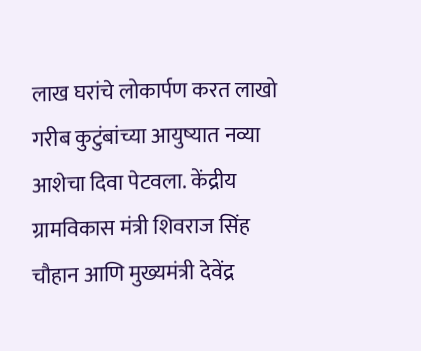लाख घरांचे लोकार्पण करत लाखो गरीब कुटुंबांच्या आयुष्यात नव्या आशेचा दिवा पेटवला. केंद्रीय ग्रामविकास मंत्री शिवराज सिंह चौहान आणि मुख्यमंत्री देवेंद्र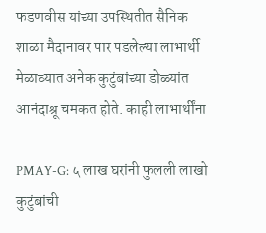फडणवीस यांच्या उपस्थितीत सैनिक शाळा मैदानावर पार पडलेल्या लाभार्थी मेळाव्यात अनेक कुटुंबांच्या डोळ्यांत आनंदाश्रू चमकत होते. काही लाभार्थींना

PMAY-G: ५ लाख घरांनी फुलली लाखो कुटुंबांची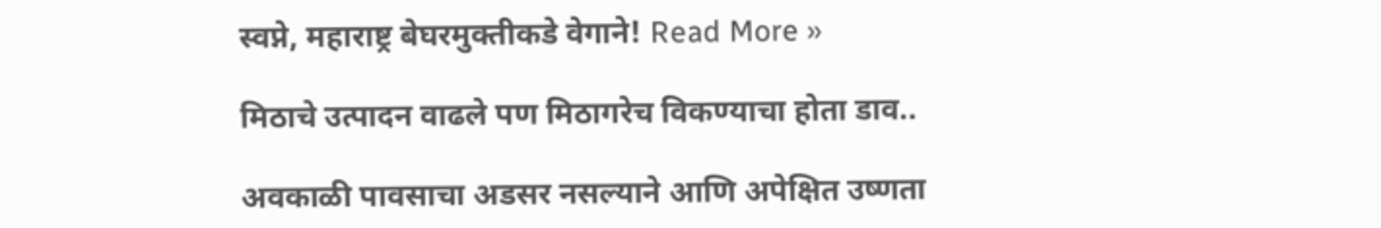स्वप्ने, महाराष्ट्र बेघरमुक्तीकडे वेगाने! Read More »

मिठाचे उत्पादन वाढले पण मिठागरेच विकण्याचा होता डाव..

अवकाळी पावसाचा अडसर नसल्याने आणि अपेक्षित उष्णता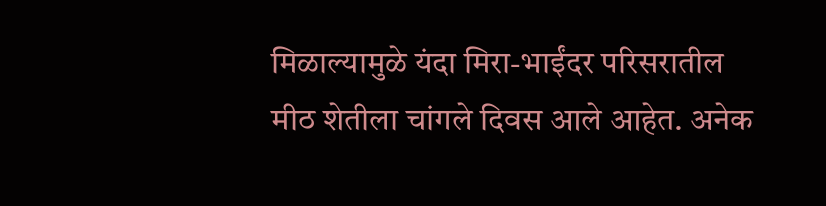मिळाल्यामुळे यंदा मिरा-भाईंदर परिसरातील मीठ शेतीला चांगले दिवस आले आहेत. अनेक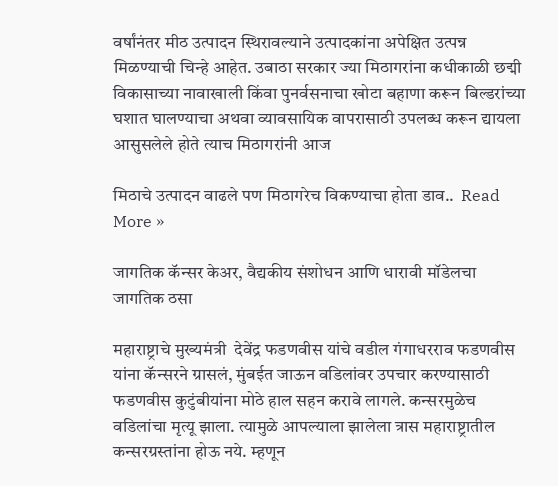वर्षांनंतर मीठ उत्पादन स्थिरावल्याने उत्पादकांना अपेक्षित उत्पन्न मिळण्याची चिन्हे आहेत. उबाठा सरकार ज्या मिठागरांना कधीकाळी छद्मी विकासाच्या नावाखाली किंवा पुनर्वसनाचा खोटा बहाणा करून बिल्डरांच्या घशात घालण्याचा अथवा व्यावसायिक वापरासाठी उपलब्ध करून द्यायला आसुसलेले होते त्याच मिठागरांनी आज

मिठाचे उत्पादन वाढले पण मिठागरेच विकण्याचा होता डाव..  Read More »

जागतिक कॅन्सर केअर, वैद्यकीय संशोधन आणि धारावी मॉडेलचा जागतिक ठसा

महाराष्ट्राचे मुख्यमंत्री  देवेंद्र फडणवीस यांचे वडील गंगाधरराव फडणवीस यांना कॅन्सरने ग्रासलं, मुंबईत जाऊन वडिलांवर उपचार करण्यासाठी फडणवीस कुटुंबीयांना मोठे हाल सहन करावे लागले. कन्सरमुळेच वडिलांचा मृत्यू झाला. त्यामुळे आपल्याला झालेला त्रास महाराष्ट्रातील कन्सरग्रस्तांना होऊ नये. म्हणून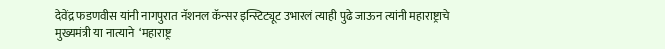देवेंद्र फडणवीस यांनी नागपुरात नॅशनल कॅन्सर इन्स्टिट्यूट उभारलं त्याही पुढे जाऊन त्यांनी महाराष्ट्राचे मुख्यमंत्री या नात्याने  ‘महाराष्ट्र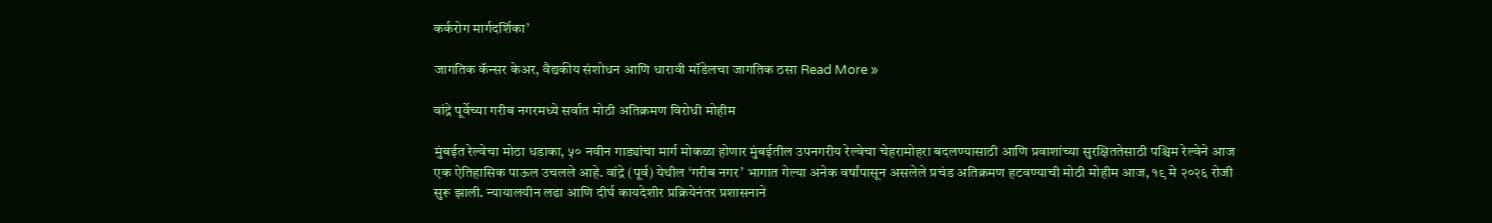कर्करोग मार्गदर्शिका’

जागतिक कॅन्सर केअर, वैद्यकीय संशोधन आणि धारावी मॉडेलचा जागतिक ठसा Read More »

वांद्रे पूर्वेच्या गरीब नगरमध्ये सर्वात मोठी अतिक्रमण विरोधी मोहीम

मुंबईत रेल्वेचा मोठा धडाका, ५० नवीन गाड्यांचा मार्ग मोकळा होणार मुंबईतील उपनगरीय रेल्वेचा चेहरामोहरा बदलण्यासाठी आणि प्रवाशांच्या सुरक्षिततेसाठी पश्चिम रेल्वेने आज एक ऐतिहासिक पाऊल उचलले आहे. वांद्रे (पूर्व) येथील ‘गरीब नगर’ भागात गेल्या अनेक वर्षांपासून असलेले प्रचंड अतिक्रमण हटवण्याची मोठी मोहीम आज, १९ मे २०२६ रोजी सुरू झाली. न्यायालयीन लढा आणि दीर्घ कायदेशीर प्रक्रियेनंतर प्रशासनाने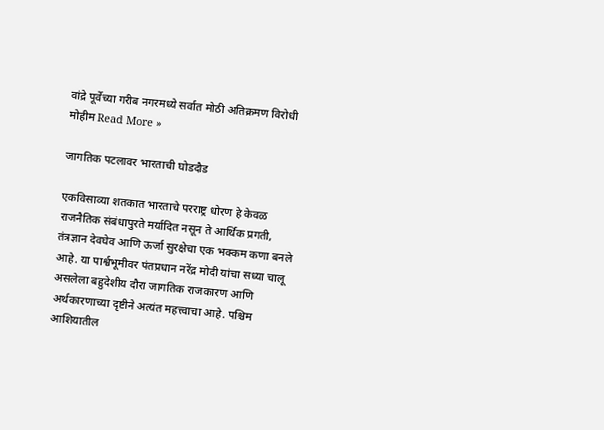वांद्रे पूर्वेच्या गरीब नगरमध्ये सर्वात मोठी अतिक्रमण विरोधी मोहीम Read More »

जागतिक पटलावर भारताची घोडदौड

एकविसाव्या शतकात भारताचे परराष्ट्र धोरण हे केवळ राजनैतिक संबंधापुरते मर्यादित नसून ते आर्थिक प्रगती, तंत्रज्ञान देवघेव आणि ऊर्जा सुरक्षेचा एक भक्कम कणा बनले आहे. या पार्श्वभूमीवर पंतप्रधान नरेंद्र मोदी यांचा सध्या चालू असलेला बहुदेशीय दौरा जागतिक राजकारण आणि अर्थकारणाच्या दृष्टीने अत्यंत महत्त्वाचा आहे. पश्चिम आशियातील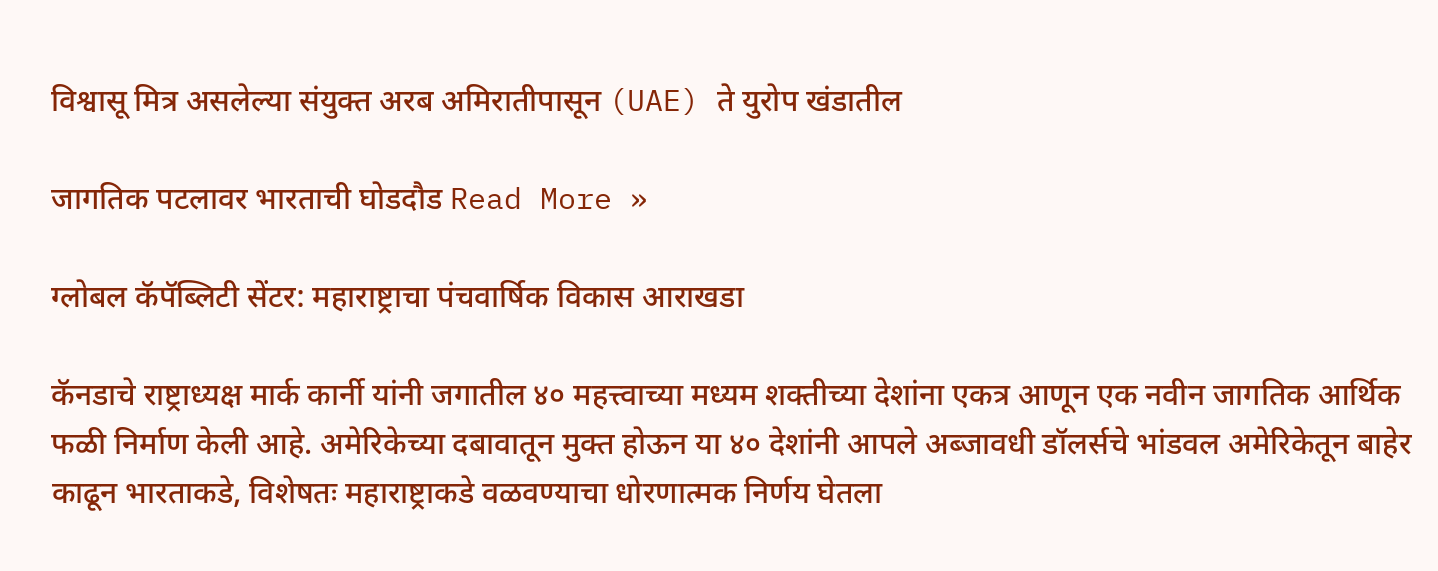विश्वासू मित्र असलेल्या संयुक्त अरब अमिरातीपासून (UAE) ते युरोप खंडातील

जागतिक पटलावर भारताची घोडदौड Read More »

ग्लोबल कॅपॅब्लिटी सेंटर: महाराष्ट्राचा पंचवार्षिक विकास आराखडा

कॅनडाचे राष्ट्राध्यक्ष मार्क कार्नी यांनी जगातील ४० महत्त्वाच्या मध्यम शक्तीच्या देशांना एकत्र आणून एक नवीन जागतिक आर्थिक फळी निर्माण केली आहे. अमेरिकेच्या दबावातून मुक्त होऊन या ४० देशांनी आपले अब्जावधी डॉलर्सचे भांडवल अमेरिकेतून बाहेर काढून भारताकडे, विशेषतः महाराष्ट्राकडे वळवण्याचा धोरणात्मक निर्णय घेतला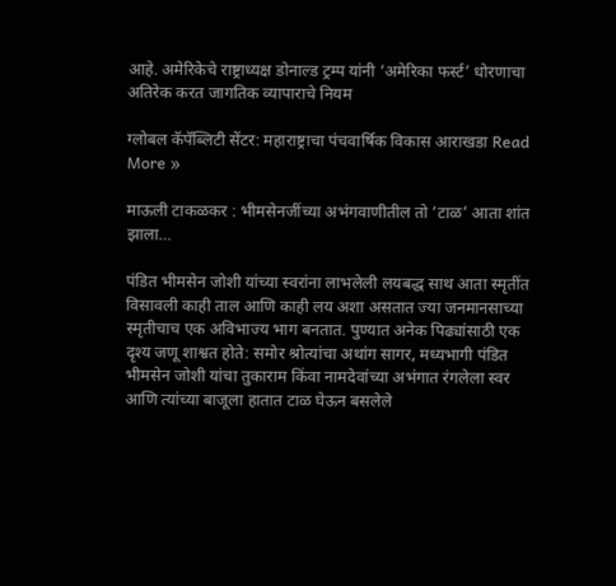आहे. अमेरिकेचे राष्ट्राध्यक्ष डोनाल्ड ट्रम्प यांनी ‘अमेरिका फर्स्ट’ धोरणाचा अतिरेक करत जागतिक व्यापाराचे नियम

ग्लोबल कॅपॅब्लिटी सेंटर: महाराष्ट्राचा पंचवार्षिक विकास आराखडा Read More »

माऊली टाकळकर : भीमसेनजींच्या अभंगवाणीतील तो ‘टाळ’ आता शांत झाला…

पंडित भीमसेन जोशी यांच्या स्वरांना लाभलेली लयबद्ध साथ आता स्मृतींत विसावली काही ताल आणि काही लय अशा असतात ज्या जनमानसाच्या स्मृतीचाच एक अविभाज्य भाग बनतात. पुण्यात अनेक पिढ्यांसाठी एक दृश्य जणू शाश्वत होते: समोर श्रोत्यांचा अथांग सागर, मध्यभागी पंडित भीमसेन जोशी यांचा तुकाराम किंवा नामदेवांच्या अभंगात रंगलेला स्वर आणि त्यांच्या बाजूला हातात टाळ घेऊन बसलेले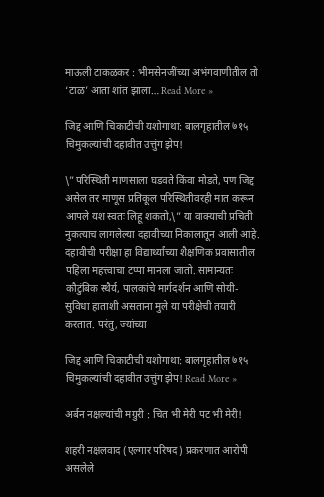माऊली टाकळकर : भीमसेनजींच्या अभंगवाणीतील तो ‘टाळ’ आता शांत झाला… Read More »

जिद्द आणि चिकाटीची यशोगाथा: बालगृहातील ७१५ चिमुकल्यांची दहावीत उत्तुंग झेप!

\”परिस्थिती माणसाला घडवते किंवा मोडते, पण जिद्द असेल तर माणूस प्रतिकूल परिस्थितीवरही मात करून आपले यश स्वतः लिहू शकतो,\” या वाक्याची प्रचिती नुकत्याच लागलेल्या दहावीच्या निकालातून आली आहे. दहावीची परीक्षा हा विद्यार्थ्यांच्या शैक्षणिक प्रवासातील पहिला महत्त्वाचा टप्पा मानला जातो. सामान्यतः कौटुंबिक स्थैर्य, पालकांचे मार्गदर्शन आणि सोयी-सुविधा हाताशी असताना मुले या परीक्षेची तयारी करतात. परंतु, ज्यांच्या

जिद्द आणि चिकाटीची यशोगाथा: बालगृहातील ७१५ चिमुकल्यांची दहावीत उत्तुंग झेप! Read More »

अर्बन नक्षल्यांची मग्रुरी : चित भी मेरी पट भी मेरी!

शहरी नक्षलवाद (एल्गार परिषद) प्रकरणात आरोपी असलेले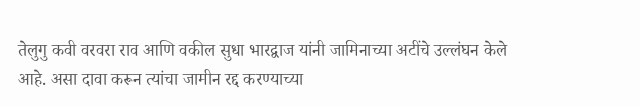तेलुगु कवी वरवरा राव आणि वकील सुधा भारद्वाज यांनी जामिनाच्या अटींचे उल्लंघन केले आहे. असा दावा करून त्यांचा जामीन रद्द करण्याच्या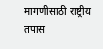मागणीसाठी राष्ट्रीय तपास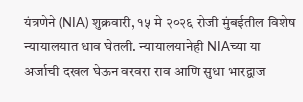यंत्रणेने (NIA) शुक्रवारी, १५ मे २०२६ रोजी मुंबईतील विशेष न्यायालयात धाव घेतली. न्यायालयानेही NIAच्या या अर्जाची दखल घेऊन वरवरा राव आणि सुधा भारद्वाज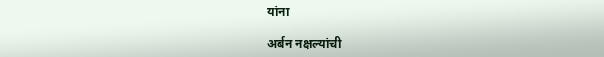यांना

अर्बन नक्षल्यांची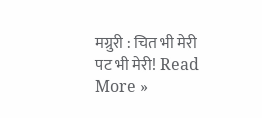मग्रुरी : चित भी मेरी पट भी मेरी! Read More »